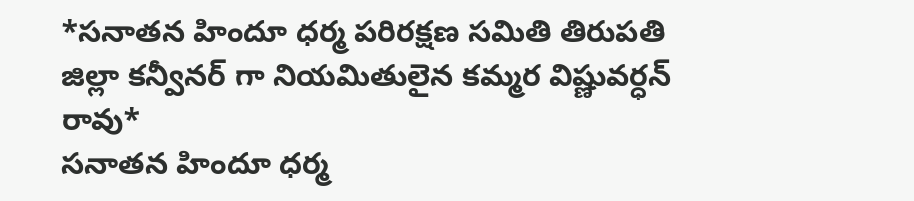*సనాతన హిందూ ధర్మ పరిరక్షణ సమితి తిరుపతి జిల్లా కన్వీనర్ గా నియమితులైన కమ్మర విష్ణువర్ధన్ రావు*
సనాతన హిందూ ధర్మ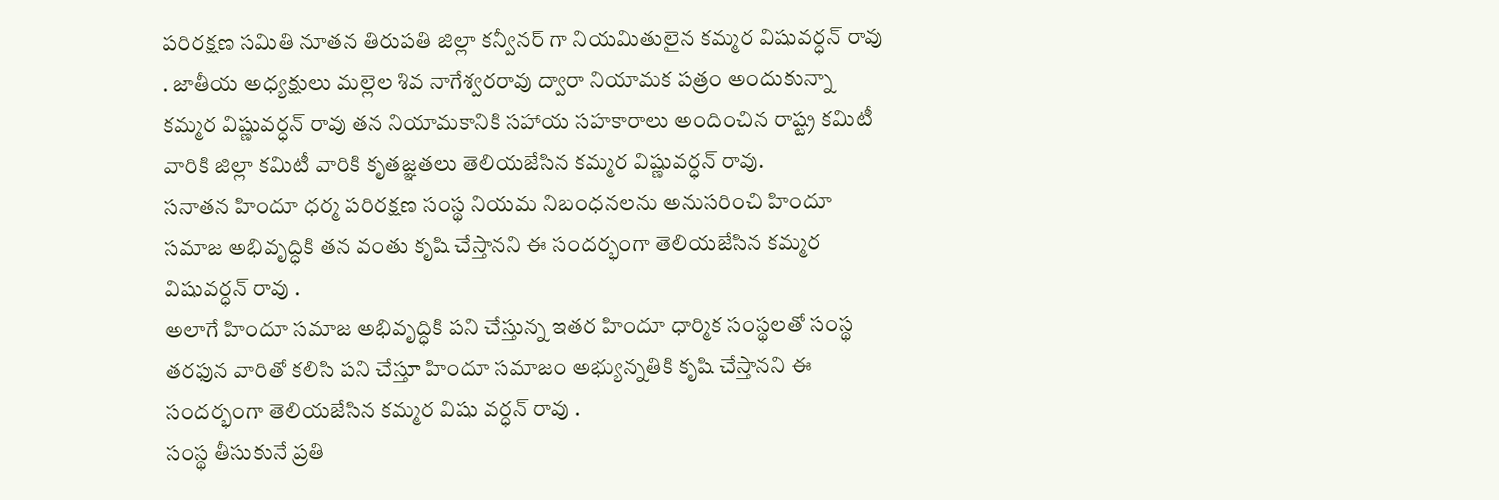పరిరక్షణ సమితి నూతన తిరుపతి జిల్లా కన్వీనర్ గా నియమితులైన కమ్మర విషువర్ధన్ రావు . జాతీయ అధ్యక్షులు మల్లెల శివ నాగేశ్వరరావు ద్వారా నియామక పత్రం అందుకున్నా కమ్మర విష్ణువర్ధన్ రావు తన నియామకానికి సహాయ సహకారాలు అందించిన రాష్ట్ర కమిటీ వారికి జిల్లా కమిటీ వారికి కృతజ్ఞతలు తెలియజేసిన కమ్మర విష్ణువర్ధన్ రావు.
సనాతన హిందూ ధర్మ పరిరక్షణ సంస్థ నియమ నిబంధనలను అనుసరించి హిందూ సమాజ అభివృద్ధికి తన వంతు కృషి చేస్తానని ఈ సందర్భంగా తెలియజేసిన కమ్మర విషువర్ధన్ రావు .
అలాగే హిందూ సమాజ అభివృద్ధికి పని చేస్తున్న ఇతర హిందూ ధార్మిక సంస్థలతో సంస్థ తరఫున వారితో కలిసి పని చేస్తూ హిందూ సమాజం అభ్యున్నతికి కృషి చేస్తానని ఈ సందర్భంగా తెలియజేసిన కమ్మర విషు వర్ధన్ రావు .
సంస్థ తీసుకునే ప్రతి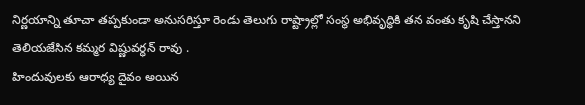నిర్ణయాన్ని తూచా తప్పకుండా అనుసరిస్తూ రెండు తెలుగు రాష్ట్రాల్లో సంస్థ అభివృద్ధికి తన వంతు కృషి చేస్తానని తెలియజేసిన కమ్మర విష్ణువర్ధన్ రావు .
హిందువులకు ఆరాధ్య దైవం అయిన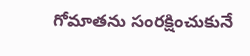గోమాతను సంరక్షించుకునే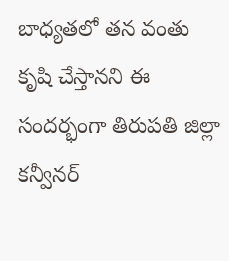బాధ్యతలో తన వంతు కృషి చేస్తానని ఈ సందర్భంగా తిరుపతి జిల్లా కన్వీనర్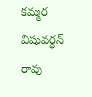కమ్మర విషువర్ధన్ రావు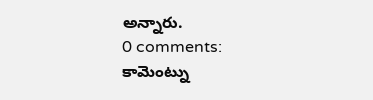అన్నారు.
0 comments:
కామెంట్ను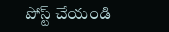పోస్ట్ చేయండి